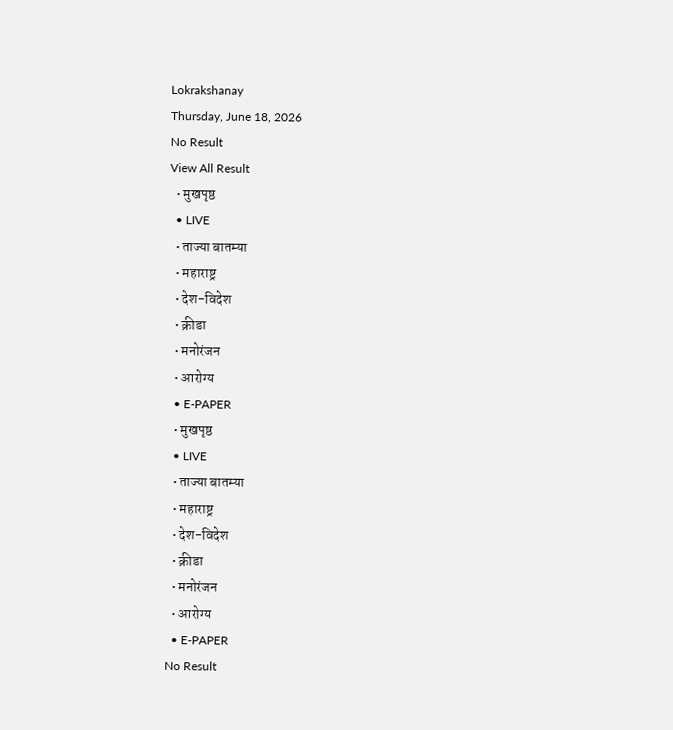Lokrakshanay
Thursday, June 18, 2026
No Result
View All Result
  • मुखपृष्ठ
  • LIVE
  • ताज्या बातम्या
  • महाराष्ट्र
  • देश-विदेश
  • क्रीडा
  • मनोरंजन
  • आरोग्य
  • E-PAPER
  • मुखपृष्ठ
  • LIVE
  • ताज्या बातम्या
  • महाराष्ट्र
  • देश-विदेश
  • क्रीडा
  • मनोरंजन
  • आरोग्य
  • E-PAPER
No Result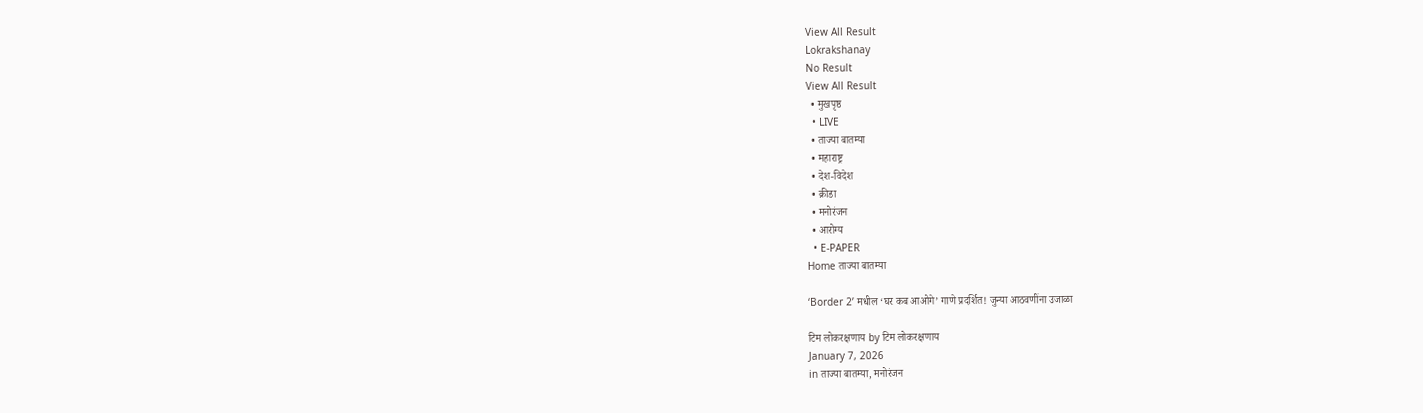View All Result
Lokrakshanay
No Result
View All Result
  • मुखपृष्ठ
  • LIVE
  • ताज्या बातम्या
  • महाराष्ट्र
  • देश-विदेश
  • क्रीडा
  • मनोरंजन
  • आरोग्य
  • E-PAPER
Home ताज्या बातम्या

‘Border 2’ मधील ‘घर कब आओगे’ गाणे प्रदर्शित! जुन्या आठवणींना उजाळा

टिम लोकरक्षणाय by टिम लोकरक्षणाय
January 7, 2026
in ताज्या बातम्या, मनोरंजन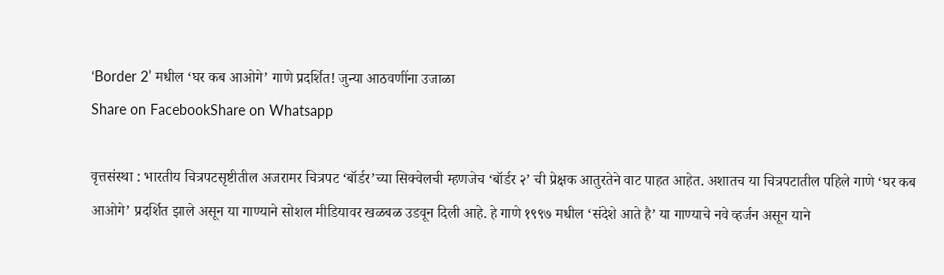‘Border 2’ मधील ‘घर कब आओगे’ गाणे प्रदर्शित! जुन्या आठवणींना उजाळा
Share on FacebookShare on Whatsapp

वृत्तसंस्था : भारतीय चित्रपटसृष्टीतील अजरामर चित्रपट ‘बॉर्डर’च्या सिक्वेलची म्हणजेच ‘बॉर्डर २’ ची प्रेक्षक आतुरतेने वाट पाहत आहेत. अशातच या चित्रपटातील पहिले गाणे ‘घर कब आओगे’ प्रदर्शित झाले असून या गाण्याने सोशल मीडियावर खळबळ उडवून दिली आहे. हे गाणे १९९७ मधील ‘संदेशे आते है’ या गाण्याचे नवे व्हर्जन असून याने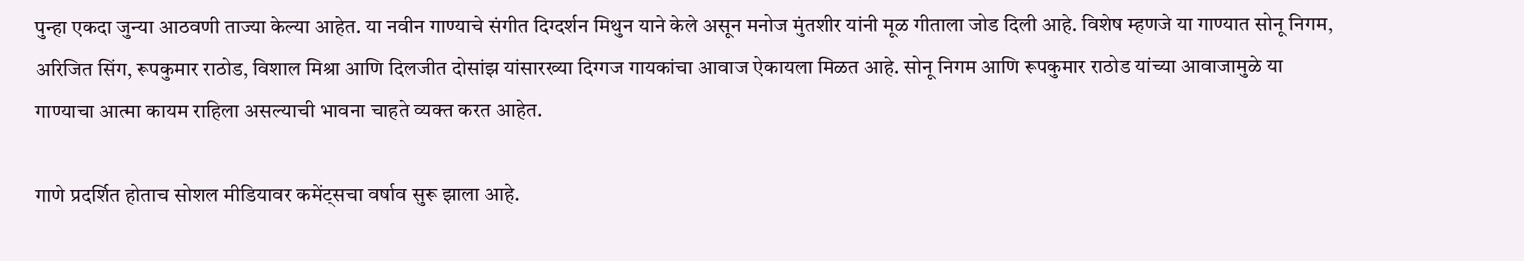पुन्हा एकदा जुन्या आठवणी ताज्या केल्या आहेत. या नवीन गाण्याचे संगीत दिग्दर्शन मिथुन याने केले असून मनोज मुंतशीर यांनी मूळ गीताला जोड दिली आहे. विशेष म्हणजे या गाण्यात सोनू निगम, अरिजित सिंग, रूपकुमार राठोड, विशाल मिश्रा आणि दिलजीत दोसांझ यांसारख्या दिग्गज गायकांचा आवाज ऐकायला मिळत आहे. सोनू निगम आणि रूपकुमार राठोड यांच्या आवाजामुळे या गाण्याचा आत्मा कायम राहिला असल्याची भावना चाहते व्यक्त करत आहेत.

गाणे प्रदर्शित होताच सोशल मीडियावर कमेंट्सचा वर्षाव सुरू झाला आहे.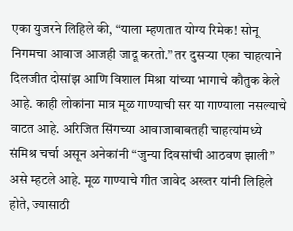एका युजरने लिहिले की, “याला म्हणतात योग्य रिमेक! सोनू निगमचा आवाज आजही जादू करतो.” तर दुसऱ्या एका चाहत्याने दिलजीत दोसांझ आणि विशाल मिश्रा यांच्या भागाचे कौतुक केले आहे. काही लोकांना मात्र मूळ गाण्याची सर या गाण्याला नसल्याचे वाटत आहे. अरिजित सिंगच्या आवाजाबाबतही चाहत्यांमध्ये संमिश्र चर्चा असून अनेकांनी “जुन्या दिवसांची आठवण झाली” असे म्हटले आहे. मूळ गाण्याचे गीत जावेद अख्तर यांनी लिहिले होते, ज्यासाठी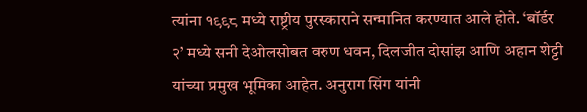त्यांना १९९८ मध्ये राष्ट्रीय पुरस्काराने सन्मानित करण्यात आले होते. ‘बॉर्डर २’ मध्ये सनी देओलसोबत वरुण धवन, दिलजीत दोसांझ आणि अहान शेट्टी यांच्या प्रमुख भूमिका आहेत. अनुराग सिंग यांनी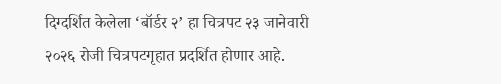दिग्दर्शित केलेला ‘बॉर्डर २’ हा चित्रपट २३ जानेवारी २०२६ रोजी चित्रपटगृहात प्रदर्शित होणार आहे.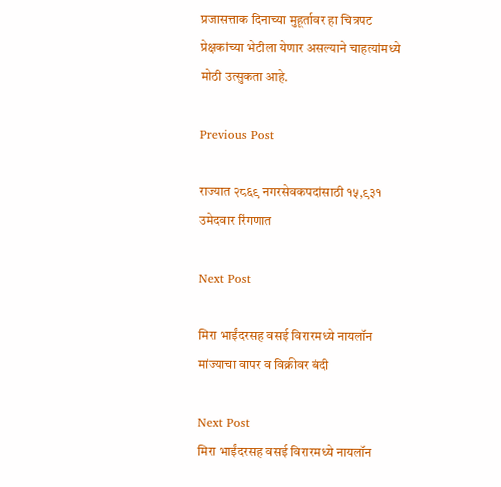प्रजासत्ताक दिनाच्या मुहूर्तावर हा चित्रपट प्रेक्षकांच्या भेटीला येणार असल्याने चाहत्यांमध्ये मोठी उत्सुकता आहे.

Previous Post

राज्यात २८६९ नगरसेवकपदांसाठी १५,९३१ उमेदवार रिंगणात

Next Post

मिरा भाईंदरसह वसई विरारमध्ये नायलॉन मांज्याचा वापर व विक्रीवर बंदी

Next Post
मिरा भाईंदरसह वसई विरारमध्ये नायलॉन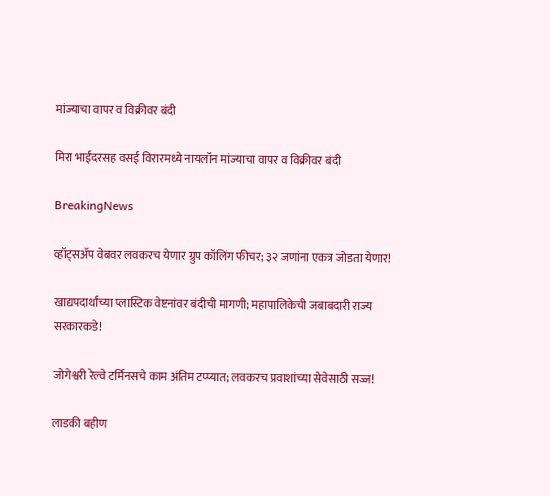मांज्याचा वापर व विक्रीवर बंदी

मिरा भाईंदरसह वसई विरारमध्ये नायलॉन मांज्याचा वापर व विक्रीवर बंदी

BreakingNews

व्हॉट्सअ‍ॅप वेबवर लवकरच येणार ग्रुप कॉलिंग फीचर; ३२ जणांना एकत्र जोडता येणार!

खाद्यपदार्थांच्या प्लास्टिक वेष्टनांवर बंदीची मागणी; महापालिकेची जबाबदारी राज्य सरकारकडे!

जोगेश्वरी रेल्वे टर्मिनसचे काम अंतिम टप्प्यात; लवकरच प्रवाशांच्या सेवेसाठी सज्ज!

लाडकी बहीण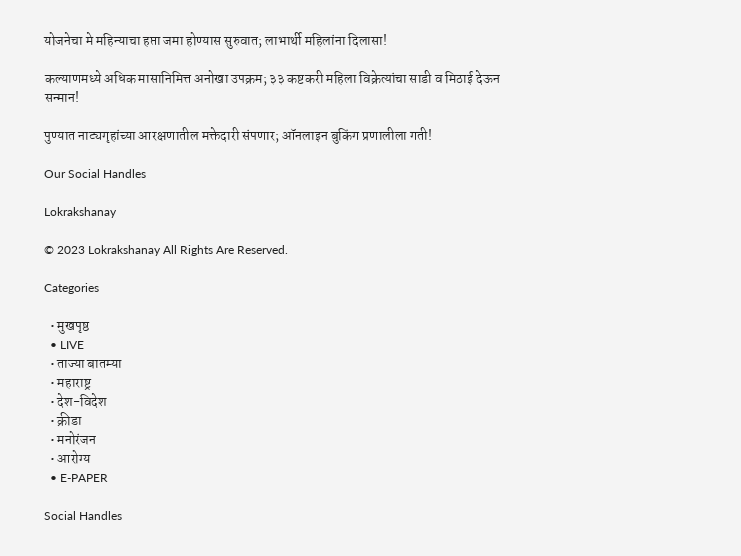योजनेचा मे महिन्याचा हप्ता जमा होण्यास सुरुवात; लाभार्थी महिलांना दिलासा!

कल्याणमध्ये अधिक मासानिमित्त अनोखा उपक्रम; ३३ कष्टकरी महिला विक्रेत्यांचा साडी व मिठाई देऊन सन्मान!

पुण्यात नाट्यगृहांच्या आरक्षणातील मक्तेदारी संपणार; ऑनलाइन बुकिंग प्रणालीला गती!

Our Social Handles

Lokrakshanay

© 2023 Lokrakshanay All Rights Are Reserved.

Categories

  • मुखपृष्ठ
  • LIVE
  • ताज्या बातम्या
  • महाराष्ट्र
  • देश-विदेश
  • क्रीडा
  • मनोरंजन
  • आरोग्य
  • E-PAPER

Social Handles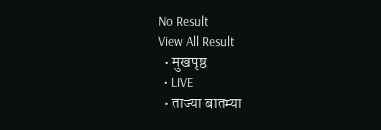No Result
View All Result
  • मुखपृष्ठ
  • LIVE
  • ताज्या बातम्या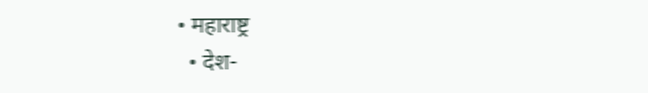• महाराष्ट्र
  • देश-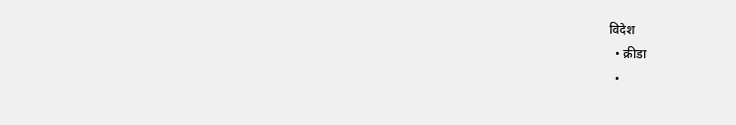विदेश
  • क्रीडा
  •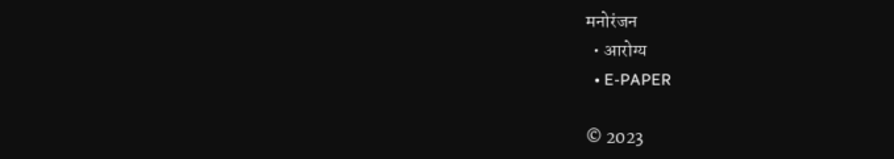मनोरंजन
  • आरोग्य
  • E-PAPER

© 2023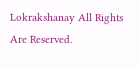Lokrakshanay All Rights Are Reserved.